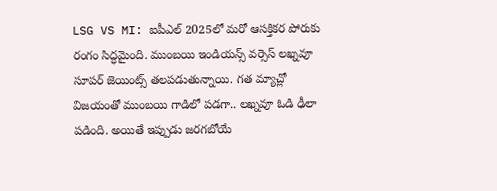LSG VS MI: ఐపీఎల్ 2025లో మరో ఆసక్తికర పోరుకు రంగం సిద్ధమైంది. ముంబయి ఇండియన్స్ వర్సెస్ లఖ్నవూ సూపర్ జెయింట్స్ తలపడుతున్నాయి. గత మ్యాచ్లో విజయంతో ముంబయి గాడిలో పడగా.. లఖ్నవూ ఓడి ఢీలా పడింది. అయితే ఇప్పుడు జరగబోయే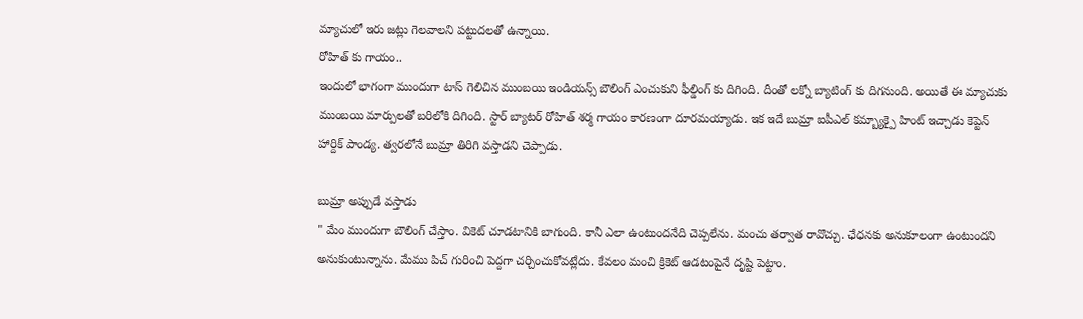మ్యాచులో ఇరు జట్లు గెలవాలని పట్టుదలతో ఉన్నాయి.
రోహిత్ కు గాయం..
ఇందులో భాగంగా ముందుగా టాస్ గెలిచిన ముంబయి ఇండియన్స్ బౌలింగ్ ఎంచుకుని ఫీల్డింగ్ కు దిగింది. దీంతో లక్నో బ్యాటింగ్ కు దిగనుంది. అయితే ఈ మ్యాచుకు ముంబయి మార్పులతో బరిలోకి దిగింది. స్టార్ బ్యాటర్ రోహిత్ శర్మ గాయం కారణంగా దూరమయ్యాడు. ఇక ఇదే బుమ్రా ఐపీఎల్ కమ్బ్యాక్పై హింట్ ఇచ్చాడు కెప్టెన్ హార్దిక్ పాండ్య. త్వరలోనే బుమ్రా తిరిగి వస్తాడని చెప్పాడు.

బుమ్రా అప్పుడే వస్తాడు
" మేం ముందుగా బౌలింగ్ చేస్తాం. వికెట్ చూడటానికి బాగుంది. కానీ ఎలా ఉంటుందనేది చెప్పలేను. మంచు తర్వాత రావొచ్చు. ఛేధనకు అనుకూలంగా ఉంటుందని అనుకుంటున్నాను. మేము పిచ్ గురించి పెద్దగా చర్చించుకోవట్లేదు. కేవలం మంచి క్రికెట్ ఆడటంపైనే దృష్టి పెట్టాం.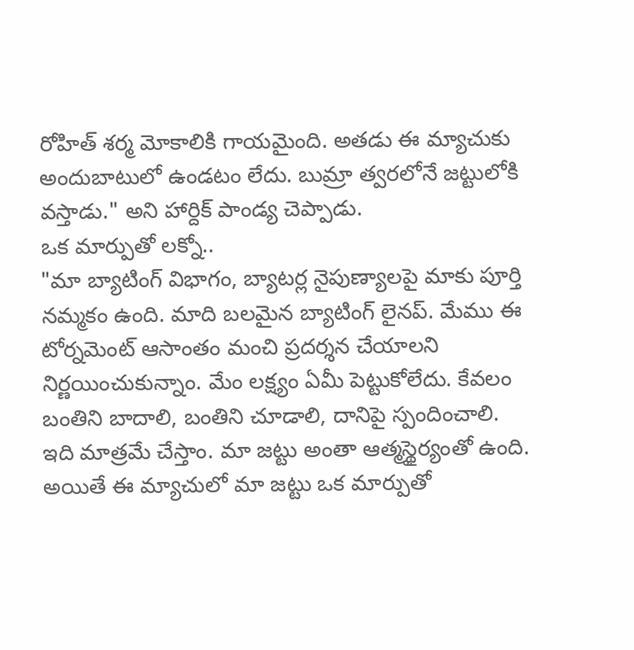రోహిత్ శర్మ మోకాలికి గాయమైంది. అతడు ఈ మ్యాచుకు అందుబాటులో ఉండటం లేదు. బుమ్రా త్వరలోనే జట్టులోకి వస్తాడు." అని హార్దిక్ పాండ్య చెప్పాడు.
ఒక మార్పుతో లక్నో..
"మా బ్యాటింగ్ విభాగం, బ్యాటర్ల నైపుణ్యాలపై మాకు పూర్తి నమ్మకం ఉంది. మాది బలమైన బ్యాటింగ్ లైనప్. మేము ఈ టోర్నమెంట్ ఆసాంతం మంచి ప్రదర్శన చేయాలని నిర్ణయించుకున్నాం. మేం లక్ష్యం ఏమీ పెట్టుకోలేదు. కేవలం బంతిని బాదాలి, బంతిని చూడాలి, దానిపై స్పందించాలి. ఇది మాత్రమే చేస్తాం. మా జట్టు అంతా ఆత్మస్థైర్యంతో ఉంది. అయితే ఈ మ్యాచులో మా జట్టు ఒక మార్పుతో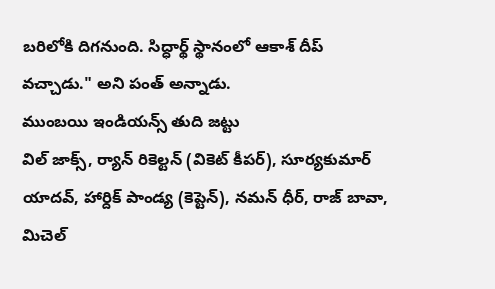బరిలోకి దిగనుంది. సిద్ధార్థ్ స్థానంలో ఆకాశ్ దీప్ వచ్చాడు." అని పంత్ అన్నాడు.
ముంబయి ఇండియన్స్ తుది జట్టు
విల్ జాక్స్, ర్యాన్ రికెల్టన్ (వికెట్ కీపర్), సూర్యకుమార్ యాదవ్, హార్దిక్ పాండ్య (కెప్టెన్), నమన్ ధీర్, రాజ్ బావా, మిచెల్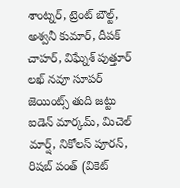శాంట్నర్, ట్రెంట్ బౌల్ట్, అశ్వనీ కుమార్, దీపక్ చాహర్, విఘ్నేశ్ పుత్తూర్
లఖ్ నవూ సూపర్ జెయింట్స్ తుది జట్టు
ఐడెన్ మార్కమ్, మిచెల్ మార్ష్, నికోలస్ పూరన్, రిషబ్ పంత్ (వికెట్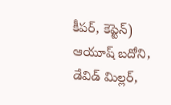కీపర్, కెప్టెన్) ఆయూష్ బదోని, డేవిడ్ మిల్లర్,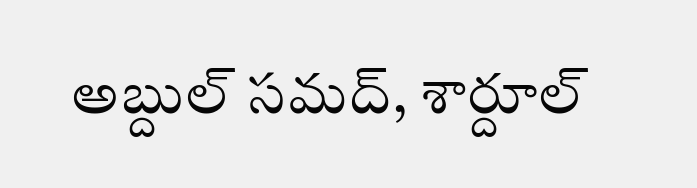అబ్దుల్ సమద్, శార్దూల్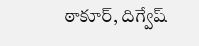ఠాకూర్, దిగ్వేష్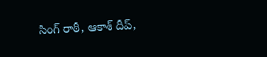సింగ్ రాఠీ, ఆకాశ్ దీప్,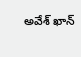అవేశ్ ఖాన్